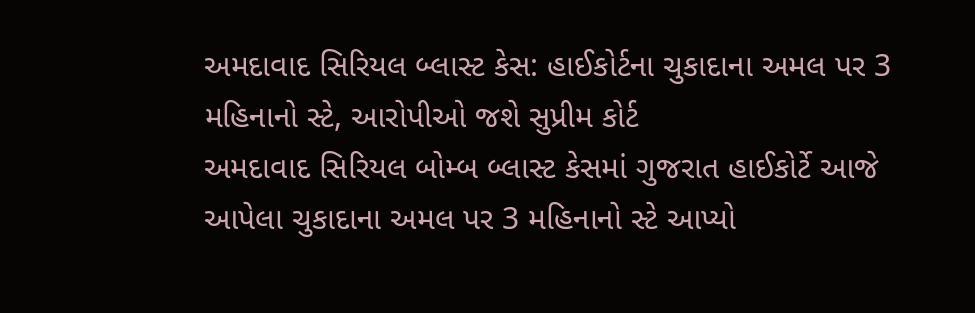અમદાવાદ સિરિયલ બ્લાસ્ટ કેસ: હાઈકોર્ટના ચુકાદાના અમલ પર 3 મહિનાનો સ્ટે, આરોપીઓ જશે સુપ્રીમ કોર્ટ
અમદાવાદ સિરિયલ બોમ્બ બ્લાસ્ટ કેસમાં ગુજરાત હાઈકોર્ટે આજે આપેલા ચુકાદાના અમલ પર 3 મહિનાનો સ્ટે આપ્યો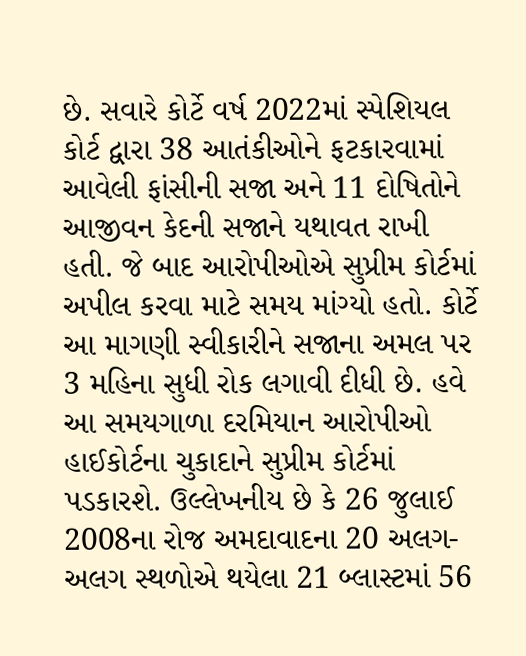છે. સવારે કોર્ટે વર્ષ 2022માં સ્પેશિયલ કોર્ટ દ્વારા 38 આતંકીઓને ફટકારવામાં આવેલી ફાંસીની સજા અને 11 દોષિતોને આજીવન કેદની સજાને યથાવત રાખી હતી. જે બાદ આરોપીઓએ સુપ્રીમ કોર્ટમાં અપીલ કરવા માટે સમય માંગ્યો હતો. કોર્ટે આ માગણી સ્વીકારીને સજાના અમલ પર 3 મહિના સુધી રોક લગાવી દીધી છે. હવે આ સમયગાળા દરમિયાન આરોપીઓ હાઈકોર્ટના ચુકાદાને સુપ્રીમ કોર્ટમાં પડકારશે. ઉલ્લેખનીય છે કે 26 જુલાઈ 2008ના રોજ અમદાવાદના 20 અલગ-અલગ સ્થળોએ થયેલા 21 બ્લાસ્ટમાં 56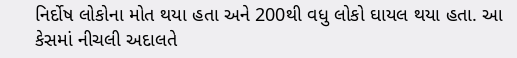નિર્દોષ લોકોના મોત થયા હતા અને 200થી વધુ લોકો ઘાયલ થયા હતા. આ કેસમાં નીચલી અદાલતે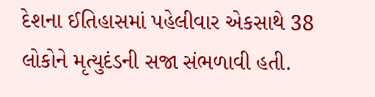દેશના ઈતિહાસમાં પહેલીવાર એકસાથે 38 લોકોને મૃત્યુદંડની સજા સંભળાવી હતી.